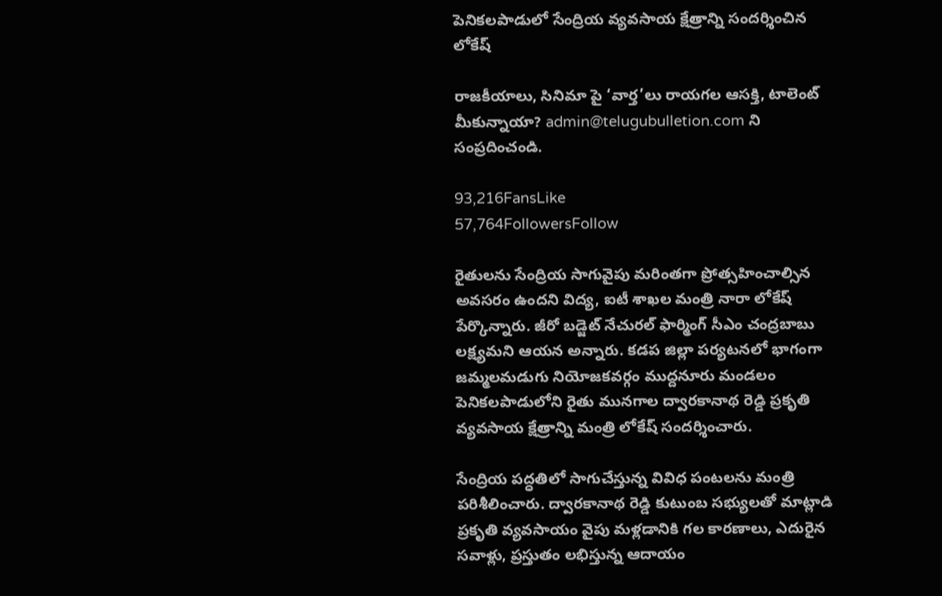పెనికలపాడులో సేంద్రియ వ్యవసాయ క్షేత్రాన్ని సందర్శించిన లోకేష్

రాజకీయాలు, సినిమా పై ‘వార్త’లు రాయగల ఆసక్తి, టాలెంట్ మీకున్నాయా? admin@telugubulletion.com ని సంప్రదించండి.

93,216FansLike
57,764FollowersFollow

రైతులను సేంద్రియ సాగువైపు మరింతగా ప్రోత్సహించాల్సిన అవసరం ఉందని విద్య, ఐటీ శాఖల మంత్రి నారా లోకేష్ పేర్కొన్నారు. జీరో బడ్జెట్ నేచురల్ ఫార్మింగ్ సీఎం చంద్రబాబు లక్ష్యమని ఆయన అన్నారు. కడప జిల్లా పర్యటనలో భాగంగా జమ్మలమడుగు నియోజకవర్గం ముద్దనూరు మండలం పెనికలపాడులోని రైతు మునగాల ద్వారకానాథ రెడ్డి ప్రకృతి వ్యవసాయ క్షేత్రాన్ని మంత్రి లోకేష్ సందర్శించారు.

సేంద్రియ పద్ధతిలో సాగుచేస్తున్న వివిధ పంటలను మంత్రి పరిశీలించారు. ద్వారకానాథ రెడ్డి కుటుంబ సభ్యులతో మాట్లాడి ప్రకృతి వ్యవసాయం వైపు మళ్లడానికి గల కారణాలు, ఎదురైన సవాళ్లు, ప్రస్తుతం లభిస్తున్న ఆదాయం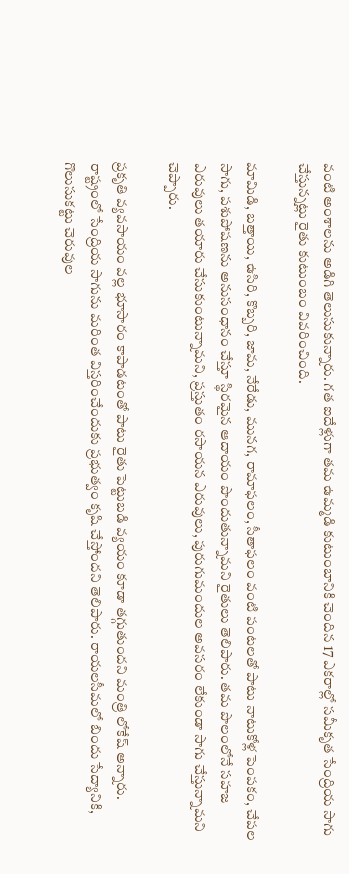వంటి అంశాలను అడిగి తెలుసుకున్నారు. గత ఐదేళ్లుగా తమ ఉమ్మడి కుటుంబానికి చెందిన 17 ఎకరాల్లో సమీకృత సేంద్రియ సాగు చేస్తున్నట్లు రైతు కుటుంబం వివరించింది.

మామిడి, బత్తాయి, ఉసిరి, కొబ్బరి, జామ, నేరేడు, మునగ, రామాఫలం, సీతాఫలం వంటి పంటలతో పాటు నాటుకోళ్ల పెంపకం, చేపల సాగు, పశుపోషణను అనుసంధానం చేస్తూ స్థిరమైన ఆదాయం పొందుతున్నామని రైతులు తెలిపారు. తమ పొలంలోనే సహజ ఎరువులు తయారు చేసుకుంటున్నామని, ప్రస్తుతం రసాయన ఎరువులు, పురుగుమందుల అవసరం లేకుండా సాగు చేస్తున్నామని చెప్పారు.

ప్రకృతి వ్యవసాయం వల్ల భూసారం కాపాడటంతో పాటు రైతు పెట్టుబడి వ్యయం కూడా తగ్గుతుందని మంత్రి లోకేష్ అన్నారు. రాష్ట్రంలో సేంద్రియ సాగును మరింత విస్తరించేందుకు ప్రభుత్వం కృషి చేస్తోందని తెలిపారు. రాయలసీమలో బిందు సేద్యానికి, గొలుసుకట్టు చెరువుల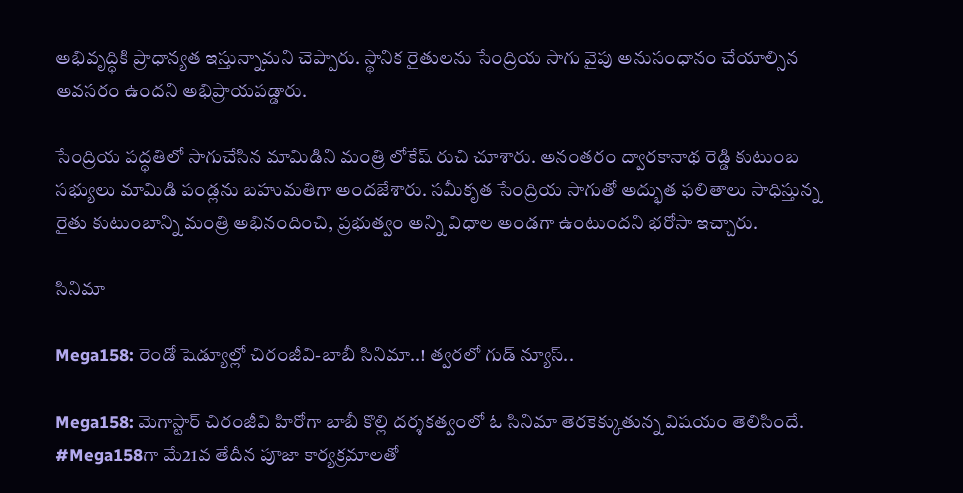అభివృద్ధికి ప్రాధాన్యత ఇస్తున్నామని చెప్పారు. స్థానిక రైతులను సేంద్రియ సాగు వైపు అనుసంధానం చేయాల్సిన అవసరం ఉందని అభిప్రాయపడ్డారు.

సేంద్రియ పద్ధతిలో సాగుచేసిన మామిడిని మంత్రి లోకేష్ రుచి చూశారు. అనంతరం ద్వారకానాథ రెడ్డి కుటుంబ సభ్యులు మామిడి పండ్లను బహుమతిగా అందజేశారు. సమీకృత సేంద్రియ సాగుతో అద్భుత ఫలితాలు సాధిస్తున్న రైతు కుటుంబాన్ని మంత్రి అభినందించి, ప్రభుత్వం అన్ని విధాల అండగా ఉంటుందని భరోసా ఇచ్చారు.

సినిమా

Mega158: రెండో షెడ్యూల్లో చిరంజీవి-బాబీ సినిమా..! త్వరలో గుడ్ న్యూస్..

Mega158: మెగాస్టార్ చిరంజీవి హిరోగా బాబీ కొల్లి దర్శకత్వంలో ఓ సినిమా తెరకెక్కుతున్న విషయం తెలిసిందే. #Mega158గా మే21వ తేదీన పూజా కార్యక్రమాలతో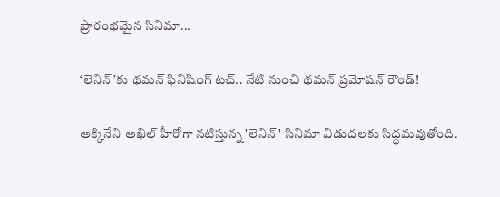ప్రారంభమైన సినిమా...

‘లెనిన్’కు థమన్ ఫినిషింగ్ టచ్.. నేటి నుంచి థమన్ ప్రమోషన్ రౌండ్!

అక్కినేని అఖిల్ హీరోగా నటిస్తున్న 'లెనిన్' సినిమా విడుదలకు సిద్ధమవుతోంది.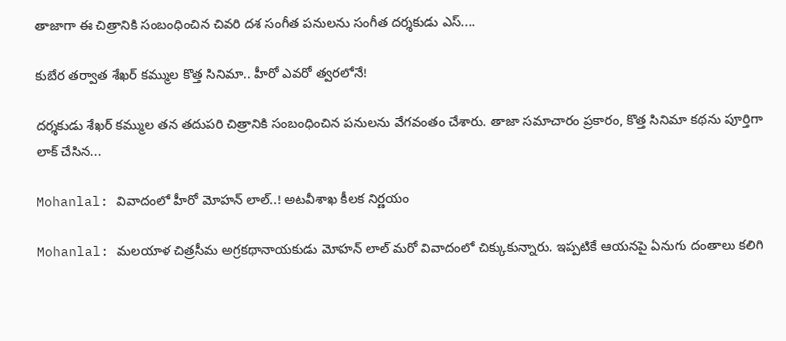తాజాగా ఈ చిత్రానికి సంబంధించిన చివరి దశ సంగీత పనులను సంగీత దర్శకుడు ఎస్....

కుబేర తర్వాత శేఖర్ కమ్ముల కొత్త సినిమా.. హీరో ఎవరో త్వరలోనే!

దర్శకుడు శేఖర్ కమ్ముల తన తదుపరి చిత్రానికి సంబంధించిన పనులను వేగవంతం చేశారు. తాజా సమాచారం ప్రకారం, కొత్త సినిమా కథను పూర్తిగా లాక్ చేసిన...

Mohanlal: వివాదంలో హీరో మోహన్ లాల్..! అటవీశాఖ కీలక నిర్ణయం

Mohanlal: మలయాళ చిత్రసీమ అగ్రకథానాయకుడు మోహన్ లాల్ మరో వివాదంలో చిక్కుకున్నారు. ఇప్పటికే ఆయనపై ఏనుగు దంతాలు కలిగి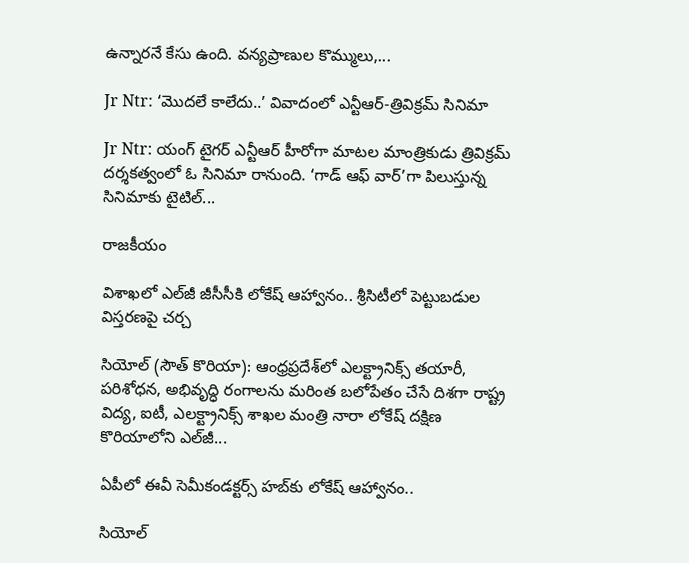ఉన్నారనే కేసు ఉంది. వన్యప్రాణుల కొమ్ములు,...

Jr Ntr: ‘మొదలే కాలేదు..’ వివాదంలో ఎన్టీఆర్-త్రివిక్రమ్ సినిమా

Jr Ntr: యంగ్ టైగర్ ఎన్టీఆర్ హీరోగా మాటల మాంత్రికుడు త్రివిక్రమ్ దర్శకత్వంలో ఓ సినిమా రానుంది. ‘గాడ్ ఆఫ్ వార్’గా పిలుస్తున్న సినిమాకు టైటిల్...

రాజకీయం

విశాఖలో ఎల్‌జీ జీసీసీకి లోకేష్ ఆహ్వానం.. శ్రీసిటీలో పెట్టుబడుల విస్తరణపై చర్చ

సియోల్ (సౌత్ కొరియా): ఆంధ్రప్రదేశ్‌లో ఎలక్ట్రానిక్స్ తయారీ, పరిశోధన, అభివృద్ధి రంగాలను మరింత బలోపేతం చేసే దిశగా రాష్ట్ర విద్య, ఐటీ, ఎలక్ట్రానిక్స్ శాఖల మంత్రి నారా లోకేష్ దక్షిణ కొరియాలోని ఎల్‌జీ...

ఏపీలో ఈవీ సెమీకండక్టర్స్ హబ్‌కు లోకేష్ ఆహ్వానం..

సియోల్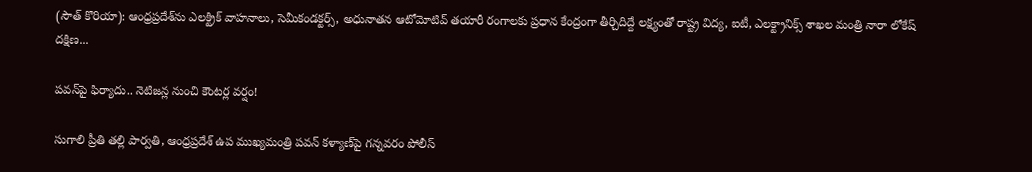(సౌత్ కొరియా): ఆంధ్రప్రదేశ్‌ను ఎలక్ట్రిక్ వాహనాలు, సెమీకండక్టర్స్, అధునాతన ఆటోమోటివ్ తయారీ రంగాలకు ప్రధాన కేంద్రంగా తీర్చిదిద్దే లక్ష్యంతో రాష్ట్ర విద్య, ఐటీ, ఎలక్ట్రానిక్స్ శాఖల మంత్రి నారా లోకేష్ దక్షిణ...

పవన్‌పై ఫిర్యాదు.. నెటిజన్ల నుంచి కౌంటర్ల వర్షం!

సుగాలి ప్రీతి తల్లి పార్వతి, ఆంధ్రప్రదేశ్ ఉప ముఖ్యమంత్రి పవన్ కళ్యాణ్‌పై గన్నవరం పోలీస్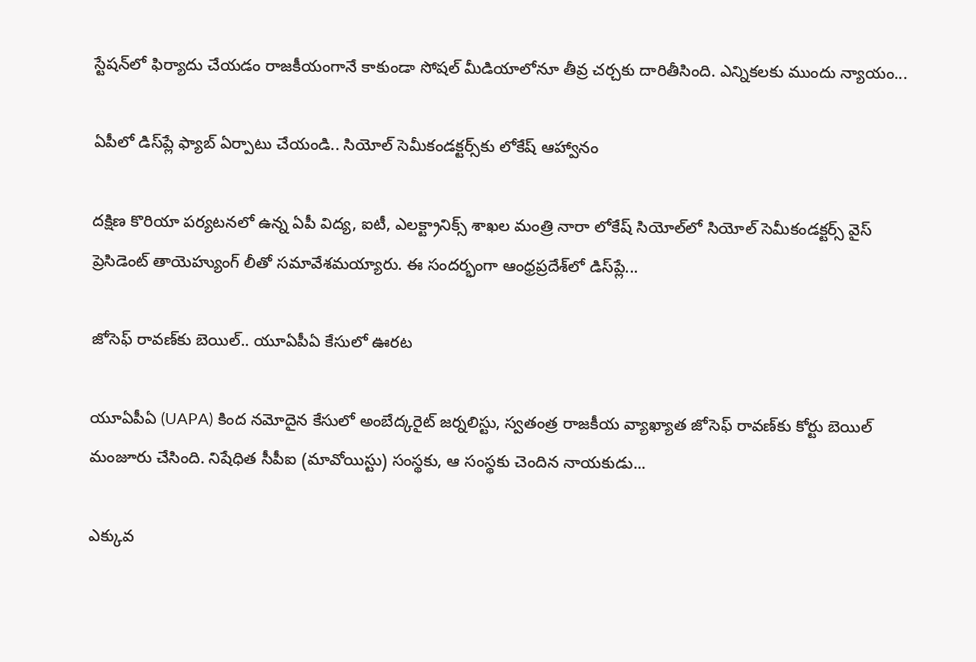స్టేషన్‌లో ఫిర్యాదు చేయడం రాజకీయంగానే కాకుండా సోషల్ మీడియాలోనూ తీవ్ర చర్చకు దారితీసింది. ఎన్నికలకు ముందు న్యాయం...

ఏపీలో డిస్‌ప్లే ఫ్యాబ్ ఏర్పాటు చేయండి.. సియోల్ సెమీకండక్టర్స్‌కు లోకేష్ ఆహ్వానం

దక్షిణ కొరియా పర్యటనలో ఉన్న ఏపీ విద్య, ఐటీ, ఎలక్ట్రానిక్స్ శాఖల మంత్రి నారా లోకేష్ సియోల్‌లో సియోల్ సెమీకండక్టర్స్ వైస్ ప్రెసిడెంట్ తాయెహ్యుంగ్ లీతో సమావేశమయ్యారు. ఈ సందర్భంగా ఆంధ్రప్రదేశ్‌లో డిస్‌ప్లే...

జోసెఫ్ రావణ్‌కు బెయిల్.. యూఏపీఏ కేసులో ఊరట

యూఏపీఏ (UAPA) కింద నమోదైన కేసులో అంబేద్కరైట్ జర్నలిస్టు, స్వతంత్ర రాజకీయ వ్యాఖ్యాత జోసెఫ్ రావణ్‌కు కోర్టు బెయిల్ మంజూరు చేసింది. నిషేధిత సీపీఐ (మావోయిస్టు) సంస్థకు, ఆ సంస్థకు చెందిన నాయకుడు...

ఎక్కువ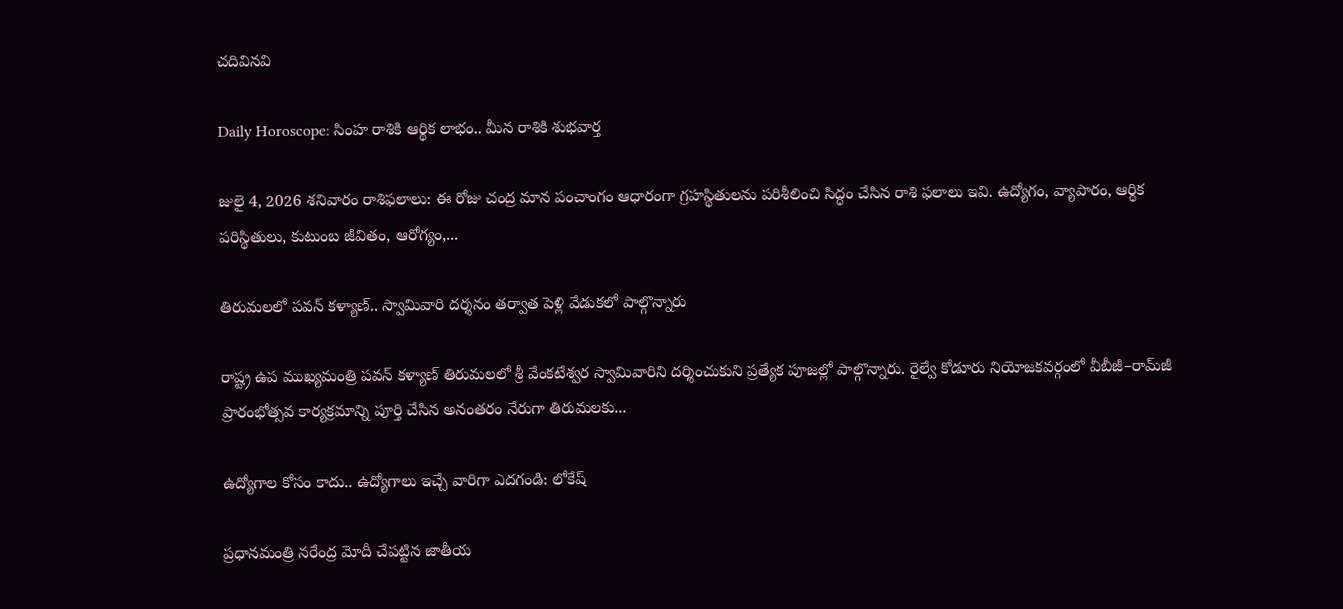చదివినవి

Daily Horoscope: సింహ రాశికి ఆర్థిక లాభం.. మీన రాశికి శుభవార్త

జులై 4, 2026 శనివారం రాశిఫలాలు: ఈ రోజు చంద్ర మాన పంచాంగం ఆధారంగా గ్రహస్థితులను పరిశీలించి సిద్ధం చేసిన రాశి ఫలాలు ఇవి. ఉద్యోగం, వ్యాపారం, ఆర్థిక పరిస్థితులు, కుటుంబ జీవితం, ఆరోగ్యం,...

తిరుమలలో పవన్ కళ్యాణ్.. స్వామివారి దర్శనం తర్వాత పెళ్లి వేడుకలో పాల్గొన్నారు

రాష్ట్ర ఉప ముఖ్యమంత్రి పవన్ కళ్యాణ్ తిరుమలలో శ్రీ వేంకటేశ్వర స్వామివారిని దర్శించుకుని ప్రత్యేక పూజల్లో పాల్గొన్నారు. రైల్వే కోడూరు నియోజకవర్గంలో వీబీజీ–రామ్‌జీ ప్రారంభోత్సవ కార్యక్రమాన్ని పూర్తి చేసిన అనంతరం నేరుగా తిరుమలకు...

ఉద్యోగాల కోసం కాదు.. ఉద్యోగాలు ఇచ్చే వారిగా ఎదగండి: లోకేష్

ప్రధానమంత్రి నరేంద్ర మోదీ చేపట్టిన జాతీయ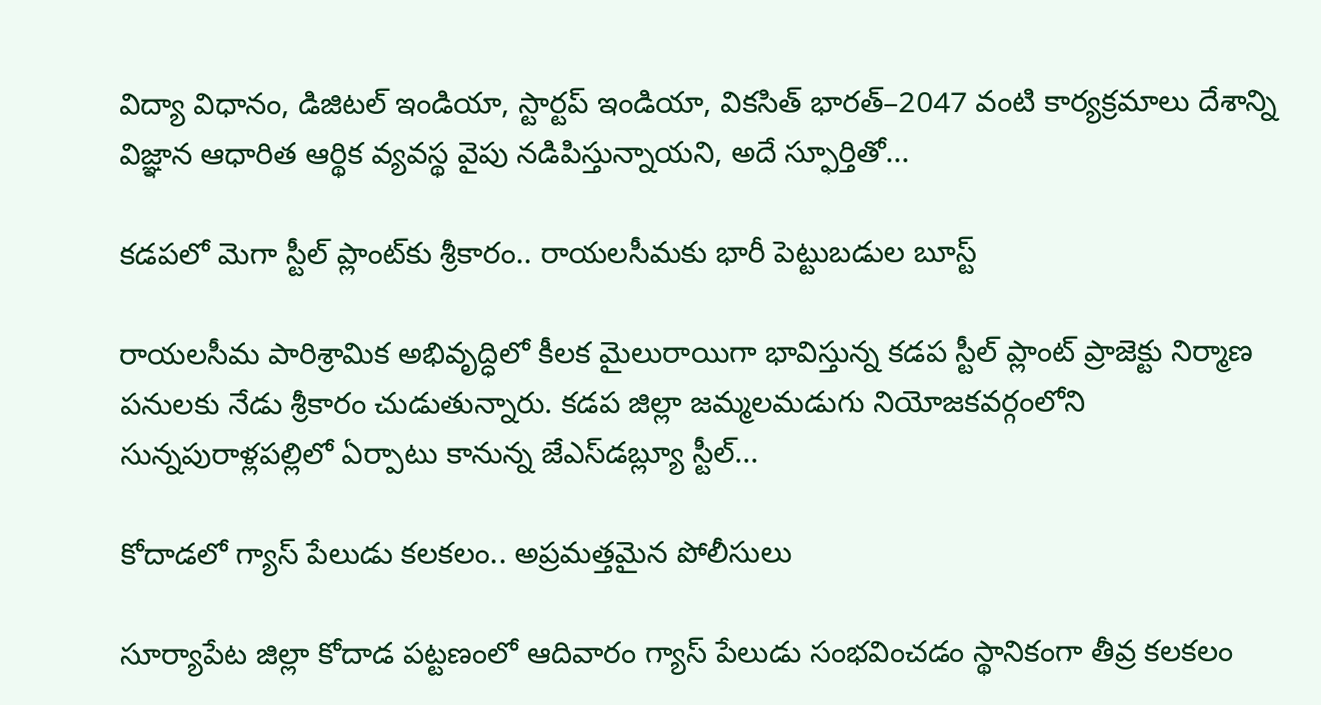విద్యా విధానం, డిజిటల్ ఇండియా, స్టార్టప్ ఇండియా, వికసిత్ భారత్–2047 వంటి కార్యక్రమాలు దేశాన్ని విజ్ఞాన ఆధారిత ఆర్థిక వ్యవస్థ వైపు నడిపిస్తున్నాయని, అదే స్ఫూర్తితో...

కడపలో మెగా స్టీల్ ప్లాంట్‌కు శ్రీకారం.. రాయలసీమకు భారీ పెట్టుబడుల బూస్ట్

రాయలసీమ పారిశ్రామిక అభివృద్ధిలో కీలక మైలురాయిగా భావిస్తున్న కడప స్టీల్ ప్లాంట్ ప్రాజెక్టు నిర్మాణ పనులకు నేడు శ్రీకారం చుడుతున్నారు. కడప జిల్లా జమ్మలమడుగు నియోజకవర్గంలోని సున్నపురాళ్లపల్లిలో ఏర్పాటు కానున్న జేఎస్‌డబ్ల్యూ స్టీల్...

కోదాడలో గ్యాస్ పేలుడు కలకలం.. అప్రమత్తమైన పోలీసులు

సూర్యాపేట జిల్లా కోదాడ పట్టణంలో ఆదివారం గ్యాస్ పేలుడు సంభవించడం స్థానికంగా తీవ్ర కలకలం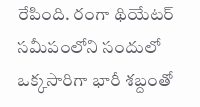రేపింది. రంగా థియేటర్ సమీపంలోని సందులో ఒక్కసారిగా భారీ శబ్దంతో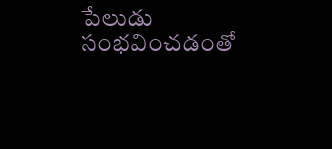పేలుడు సంభవించడంతో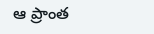ఆ ప్రాంత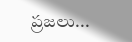ప్రజలు...